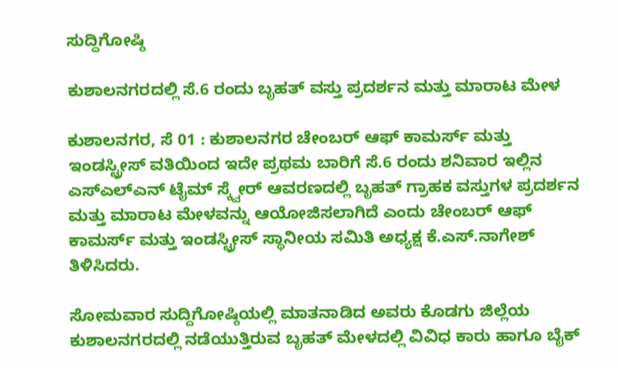ಸುದ್ದಿಗೋಷ್ಠಿ

ಕುಶಾಲನಗರದಲ್ಲಿ ಸೆ.6 ರಂದು ಬೃಹತ್ ವಸ್ತು ಪ್ರದರ್ಶನ ಮತ್ತು ಮಾರಾಟ ಮೇಳ

ಕುಶಾಲನಗರ, ಸೆ 01 : ಕುಶಾಲನಗರ ಚೇಂಬರ್ ಆಫ್ ಕಾಮರ್ಸ್ ಮತ್ತು ಇಂಡಸ್ಟ್ರೀಸ್ ವತಿಯಿಂದ ಇದೇ ಪ್ರಥಮ ಬಾರಿಗೆ ಸೆ.6 ರಂದು ಶನಿವಾರ ಇಲ್ಲಿನ ಎಸ್ಎಲ್ಎನ್ ಟೈಮ್ ಸ್ಕ್ವೇರ್ ಆವರಣದಲ್ಲಿ ಬೃಹತ್ ಗ್ರಾಹಕ ವಸ್ತುಗಳ ಪ್ರದರ್ಶನ ಮತ್ತು ಮಾರಾಟ ಮೇಳವನ್ನು ಆಯೋಜಿಸಲಾಗಿದೆ ಎಂದು ಚೇಂಬರ್ ಆಫ್ ಕಾಮರ್ಸ್ ಮತ್ತು ಇಂಡಸ್ಟ್ರೀಸ್ ಸ್ಥಾನೀಯ ಸಮಿತಿ ಅಧ್ಯಕ್ಷ ಕೆ.ಎಸ್.ನಾಗೇಶ್ ತಿಳಿಸಿದರು.

ಸೋಮವಾರ ಸುದ್ದಿಗೋಷ್ಠಿಯಲ್ಲಿ ಮಾತನಾಡಿದ ಅವರು ಕೊಡಗು ಜಿಲ್ಲೆಯ ಕುಶಾಲನಗರದಲ್ಲಿ ನಡೆಯುತ್ತಿರುವ ಬೃಹತ್ ಮೇಳದಲ್ಲಿ ವಿವಿಧ ಕಾರು ಹಾಗೂ ಬೈಕ್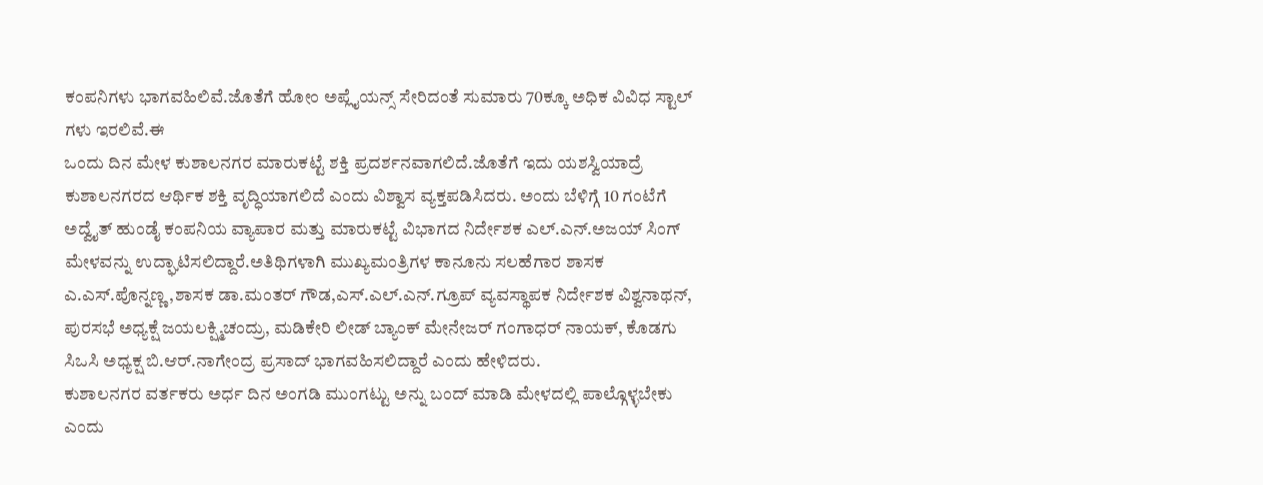ಕಂಪನಿಗಳು ಭಾಗವಹಿಲಿವೆ.ಜೊತೆಗೆ ಹೋಂ ಅಪ್ಲೈಯನ್ಸ್ ಸೇರಿದಂತೆ ಸುಮಾರು 70ಕ್ಕೂ ಅಧಿಕ ವಿವಿಧ ಸ್ಟಾಲ್ ಗಳು ಇರಲಿವೆ.ಈ
ಒಂದು ದಿನ ಮೇಳ ಕುಶಾಲನಗರ ಮಾರುಕಟ್ಟೆ ಶಕ್ತಿ ಪ್ರದರ್ಶನವಾಗಲಿದೆ.ಜೊತೆಗೆ ಇದು ಯಶಸ್ವಿಯಾದ್ರೆ ಕುಶಾಲನಗರದ ಆರ್ಥಿಕ ಶಕ್ತಿ ವೃದ್ಧಿಯಾಗಲಿದೆ ಎಂದು ವಿಶ್ವಾಸ ವ್ಯಕ್ತಪಡಿಸಿದರು. ಅಂದು ಬೆಳಿಗ್ಗೆ 10 ಗಂಟೆಗೆ ಅದ್ವೈತ್ ಹುಂಡೈ ಕಂಪನಿಯ ವ್ಯಾಪಾರ ಮತ್ತು ಮಾರುಕಟ್ಟೆ ವಿಭಾಗದ ನಿರ್ದೇಶಕ ಎಲ್.ಎನ್.ಅಜಯ್‌ ಸಿಂಗ್ ಮೇಳವನ್ನು ಉದ್ಘಾಟಿಸಲಿದ್ದಾರೆ.ಅತಿಥಿಗಳಾಗಿ ಮುಖ್ಯಮಂತ್ರಿಗಳ ಕಾನೂನು ಸಲಹೆಗಾರ ಶಾಸಕ ಎ.ಎಸ್.ಪೊನ್ನಣ್ಣ,ಶಾಸಕ ಡಾ.ಮಂತರ್ ಗೌಡ,ಎಸ್.ಎಲ್.ಎನ್.ಗ್ರೂಪ್ ವ್ಯವಸ್ಥಾಪಕ ನಿರ್ದೇಶಕ ವಿಶ್ವನಾಥನ್, ಪುರಸಭೆ ಅಧ್ಯಕ್ಷೆ ಜಯಲಕ್ಷ್ಮಿಚಂದ್ರು, ಮಡಿಕೇರಿ ಲೀಡ್ ಬ್ಯಾಂಕ್ ಮೇನೇಜರ್ ಗಂಗಾಧರ್ ನಾಯಕ್, ಕೊಡಗು ಸಿಒಸಿ ಅಧ್ಯಕ್ಷ ಬಿ.ಆರ್.ನಾಗೇಂದ್ರ ಪ್ರಸಾದ್ ಭಾಗವಹಿಸಲಿದ್ದಾರೆ ಎಂದು ಹೇಳಿದರು.
ಕುಶಾಲನಗರ ವರ್ತಕರು ಅರ್ಧ ದಿನ ಅಂಗಡಿ ಮುಂಗಟ್ಟು ಅನ್ನು ಬಂದ್ ಮಾಡಿ ಮೇಳದಲ್ಲಿ ಪಾಲ್ಗೊಳ್ಳಬೇಕು ಎಂದು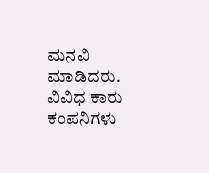ಮನವಿ ಮಾಡಿದರು. ವಿವಿಧ ಕಾರು ಕಂಪನಿಗಳು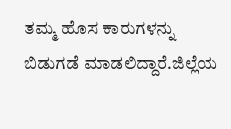ತಮ್ಮ ಹೊಸ ಕಾರುಗಳನ್ನು ಬಿಡುಗಡೆ ಮಾಡಲಿದ್ದಾರೆ.ಜಿಲ್ಲೆಯ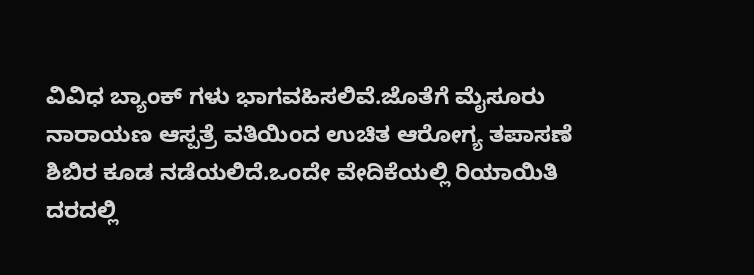ವಿವಿಧ ಬ್ಯಾಂಕ್ ಗಳು ಭಾಗವಹಿಸಲಿವೆ.ಜೊತೆಗೆ ಮೈಸೂರು ನಾರಾಯಣ ಆಸ್ಪತ್ರೆ ವತಿಯಿಂದ ಉಚಿತ ಆರೋಗ್ಯ ತಪಾಸಣೆ ಶಿಬಿರ ಕೂಡ ನಡೆಯಲಿದೆ.ಒಂದೇ ವೇದಿಕೆಯಲ್ಲಿ ರಿಯಾಯಿತಿ ದರದಲ್ಲಿ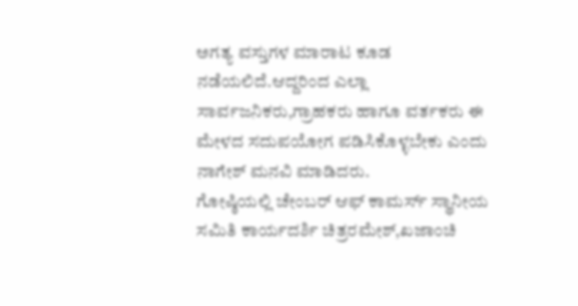ಅಗತ್ಯ ವಸ್ತುಗಳ ಮಾರಾಟ ಕೂಡ ನಡೆಯಲಿದೆ.ಆದ್ದರಿಂದ ಎಲ್ಲಾ ಸಾರ್ವಜನಿಕರು,ಗ್ರಾಹಕರು ಹಾಗೂ ವರ್ತಕರು ಈ ಮೇಳದ ಸದುಪಯೋಗ ಪಡಿಸಿಕೊಳ್ಳಬೇಕು ಎಂದು‌ ನಾಗೇಶ್ ಮನವಿ ಮಾಡಿದರು.
ಗೋಷ್ಠಿಯಲ್ಲಿ ಚೇಂಬರ್ ಆಫ್ ಕಾಮರ್ಸ್ ಸ್ಥಾನೀಯ ಸಮಿತಿ ಕಾರ್ಯದರ್ಶಿ ಚಿತ್ರರಮೇಶ್,ಖಜಾಂಚಿ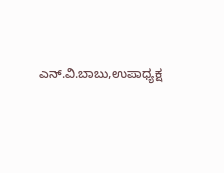ಎನ್.ವಿ.ಬಾಬು,ಉಪಾಧ್ಯಕ್ಷ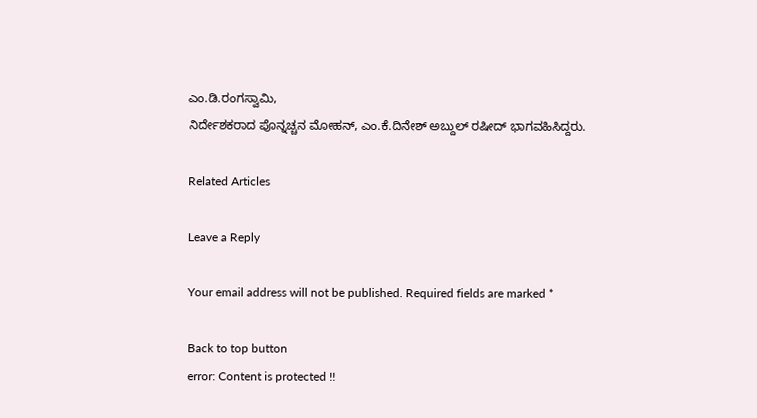ಎಂ.ಡಿ.ರಂಗಸ್ವಾಮಿ,
ನಿರ್ದೇಶಕರಾದ ಪೊನ್ನಚ್ಚನ ಮೋಹನ್, ಎಂ.ಕೆ.ದಿನೇಶ್ ಅಬ್ದುಲ್ ರಷೀದ್ ಭಾಗವಹಿಸಿದ್ದರು.

Related Articles

Leave a Reply

Your email address will not be published. Required fields are marked *

Back to top button
error: Content is protected !!